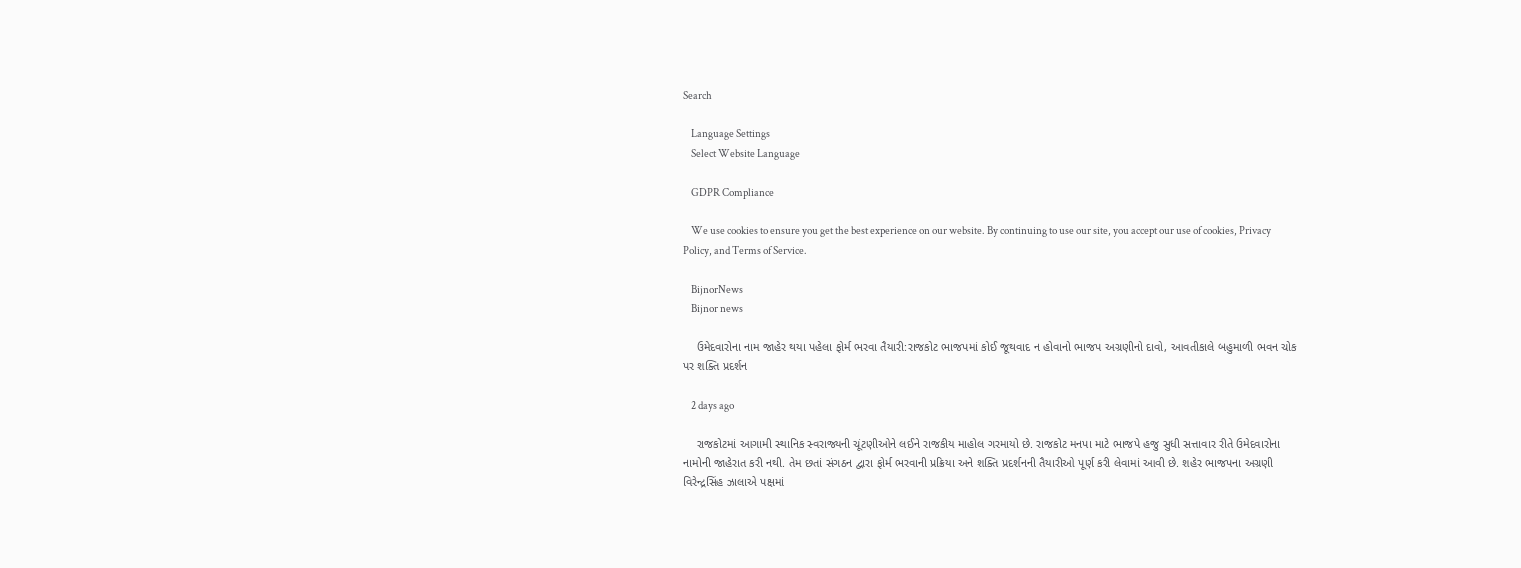Search

    Language Settings
    Select Website Language

    GDPR Compliance

    We use cookies to ensure you get the best experience on our website. By continuing to use our site, you accept our use of cookies, Privacy Policy, and Terms of Service.

    BijnorNews
    Bijnor news

    ઉમેદવારોના નામ જાહેર થયા પહેલા ફોર્મ ભરવા તૈયારી:રાજકોટ ભાજપમાં કોઈ જૂથવાદ ન હોવાનો ભાજપ અગ્રણીનો દાવો, આવતીકાલે બહુમાળી ભવન ચોક પર શક્તિ પ્રદર્શન

    2 days ago

    રાજકોટમાં આગામી સ્થાનિક સ્વરાજ્યની ચૂંટણીઓને લઈને રાજકીય માહોલ ગરમાયો છે. રાજકોટ મનપા માટે ભાજપે હજુ સુધી સત્તાવાર રીતે ઉમેદવારોના નામોની જાહેરાત કરી નથી. તેમ છતાં સંગઠન દ્વારા ફોર્મ ભરવાની પ્રક્રિયા અને શક્તિ પ્રદર્શનની તૈયારીઓ પૂર્ણ કરી લેવામાં આવી છે. શહેર ભાજપના અગ્રણી વિરેન્દ્રસિંહ ઝાલાએ પક્ષમાં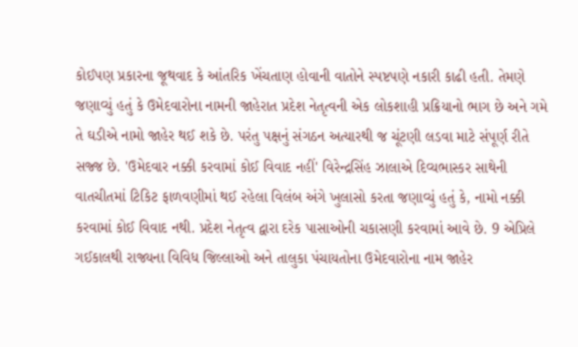કોઈપણ પ્રકારના જૂથવાદ કે આંતરિક ખેંચતાણ હોવાની વાતોને સ્પષ્ટપણે નકારી કાઢી હતી. તેમણે જણાવ્યું હતું કે ઉમેદવારોના નામની જાહેરાત પ્રદેશ નેતૃત્વની એક લોકશાહી પ્રક્રિયાનો ભાગ છે અને ગમે તે ઘડીએ નામો જાહેર થઈ શકે છે. પરંતુ પક્ષનું સંગઠન અત્યારથી જ ચૂંટણી લડવા માટે સંપૂર્ણ રીતે સજ્જ છે. 'ઉમેદવાર નક્કી કરવામાં કોઈ વિવાદ નહીં' વિરેન્દ્રસિંહ ઝાલાએ દિવ્યભાસ્કર સાથેની વાતચીતમાં ટિકિટ ફાળવણીમાં થઈ રહેલા વિલંબ અંગે ખુલાસો કરતા જણાવ્યું હતું કે, નામો નક્કી કરવામાં કોઈ વિવાદ નથી. પ્રદેશ નેતૃત્વ દ્વારા દરેક પાસાઓની ચકાસણી કરવામાં આવે છે. 9 એપ્રિલે ગઈકાલથી રાજ્યના વિવિધ જિલ્લાઓ અને તાલુકા પંચાયતોના ઉમેદવારોના નામ જાહેર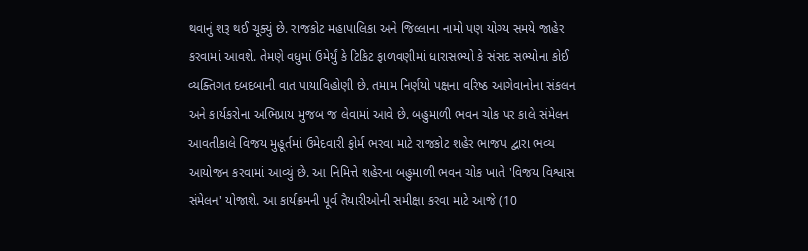થવાનું શરૂ થઈ ચૂક્યું છે. રાજકોટ મહાપાલિકા અને જિલ્લાના નામો પણ યોગ્ય સમયે જાહેર કરવામાં આવશે. તેમણે વધુમાં ઉમેર્યું કે ટિકિટ ફાળવણીમાં ધારાસભ્યો કે સંસદ સભ્યોના કોઈ વ્યક્તિગત દબદબાની વાત પાયાવિહોણી છે. તમામ નિર્ણયો પક્ષના વરિષ્ઠ આગેવાનોના સંકલન અને કાર્યકરોના અભિપ્રાય મુજબ જ લેવામાં આવે છે. બહુમાળી ભવન ચોક પર કાલે સંમેલન આવતીકાલે વિજય મુહૂર્તમાં ઉમેદવારી ફોર્મ ભરવા માટે રાજકોટ શહેર ભાજપ દ્વારા ભવ્ય આયોજન કરવામાં આવ્યું છે. આ નિમિત્તે શહેરના બહુમાળી ભવન ચોક ખાતે 'વિજય વિશ્વાસ સંમેલન' યોજાશે. આ કાર્યક્રમની પૂર્વ તૈયારીઓની સમીક્ષા કરવા માટે આજે (10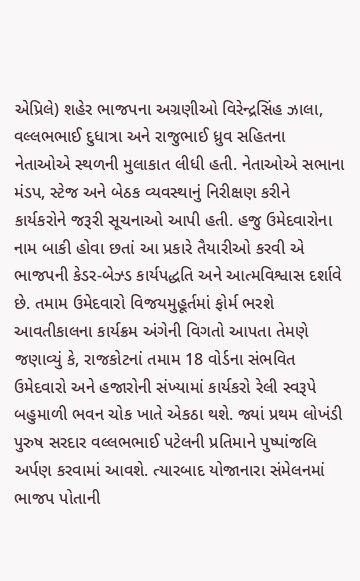એપ્રિલે) શહેર ભાજપના અગ્રણીઓ વિરેન્દ્રસિંહ ઝાલા, વલ્લભભાઈ દુધાત્રા અને રાજુભાઈ ધ્રુવ સહિતના નેતાઓએ સ્થળની મુલાકાત લીધી હતી. નેતાઓએ સભાના મંડપ, સ્ટેજ અને બેઠક વ્યવસ્થાનું નિરીક્ષણ કરીને કાર્યકરોને જરૂરી સૂચનાઓ આપી હતી. હજુ ઉમેદવારોના નામ બાકી હોવા છતાં આ પ્રકારે તૈયારીઓ કરવી એ ભાજપની કેડર-બેઝ્ડ કાર્યપદ્ધતિ અને આત્મવિશ્વાસ દર્શાવે છે. તમામ ઉમેદવારો વિજયમુહૂર્તમાં ફોર્મ ભરશે આવતીકાલના કાર્યક્રમ અંગેની વિગતો આપતા તેમણે જણાવ્યું કે, રાજકોટનાં તમામ 18 વોર્ડના સંભવિત ઉમેદવારો અને હજારોની સંખ્યામાં કાર્યકરો રેલી સ્વરૂપે બહુમાળી ભવન ચોક ખાતે એકઠા થશે. જ્યાં પ્રથમ લોખંડી પુરુષ સરદાર વલ્લભભાઈ પટેલની પ્રતિમાને પુષ્પાંજલિ અર્પણ કરવામાં આવશે. ત્યારબાદ યોજાનારા સંમેલનમાં ભાજપ પોતાની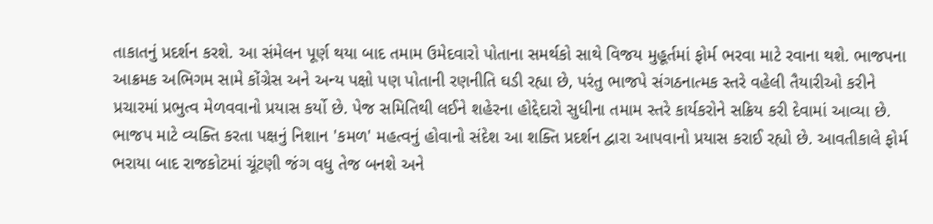તાકાતનું પ્રદર્શન કરશે. આ સંમેલન પૂર્ણ થયા બાદ તમામ ઉમેદવારો પોતાના સમર્થકો સાથે વિજય મુહૂર્તમાં ફોર્મ ભરવા માટે રવાના થશે. ભાજપના આક્રમક અભિગમ સામે કોંગ્રેસ અને અન્ય પક્ષો પણ પોતાની રણનીતિ ઘડી રહ્યા છે, પરંતુ ભાજપે સંગઠનાત્મક સ્તરે વહેલી તૈયારીઓ કરીને પ્રચારમાં પ્રભુત્વ મેળવવાનો પ્રયાસ કર્યો છે. પેજ સમિતિથી લઈને શહેરના હોદ્દેદારો સુધીના તમામ સ્તરે કાર્યકરોને સક્રિય કરી દેવામાં આવ્યા છે. ભાજપ માટે વ્યક્તિ કરતા પક્ષનું નિશાન 'કમળ' મહત્વનું હોવાનો સંદેશ આ શક્તિ પ્રદર્શન દ્વારા આપવાનો પ્રયાસ કરાઈ રહ્યો છે. આવતીકાલે ફોર્મ ભરાયા બાદ રાજકોટમાં ચૂંટણી જંગ વધુ તેજ બનશે અને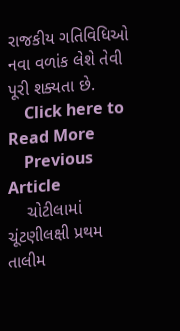રાજકીય ગતિવિધિઓ નવા વળાંક લેશે તેવી પૂરી શક્યતા છે.
    Click here to Read More
    Previous Article
    ચોટીલામાં ચૂંટણીલક્ષી પ્રથમ તાલીમ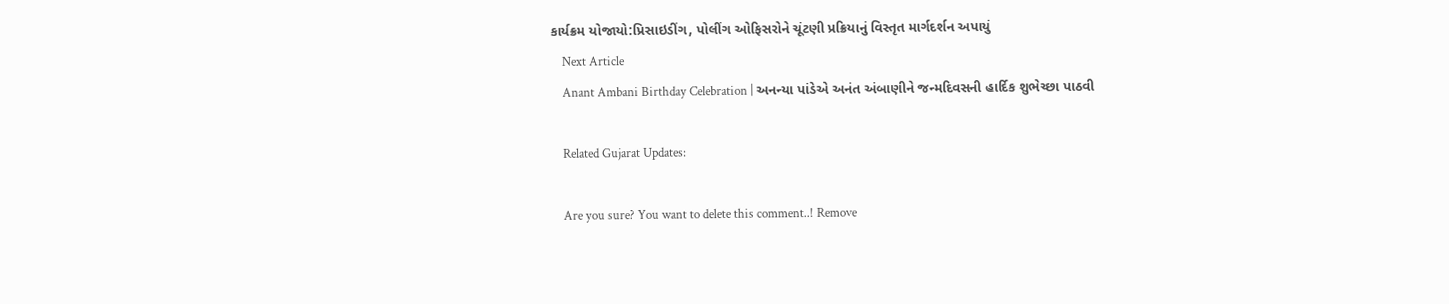કાર્યક્રમ યોજાયો:પ્રિસાઇડીંગ, પોલીંગ ઓફિસરોને ચૂંટણી પ્રક્રિયાનું વિસ્તૃત માર્ગદર્શન અપાયું
    Next Article
    Anant Ambani Birthday Celebration | અનન્યા પાંડેએ અનંત અંબાણીને જન્મદિવસની હાર્દિક શુભેચ્છા પાઠવી

    Related Gujarat Updates:

    Are you sure? You want to delete this comment..! Remove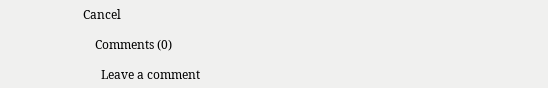Cancel

    Comments (0)

      Leave a comment